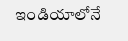ఇండియాలోనే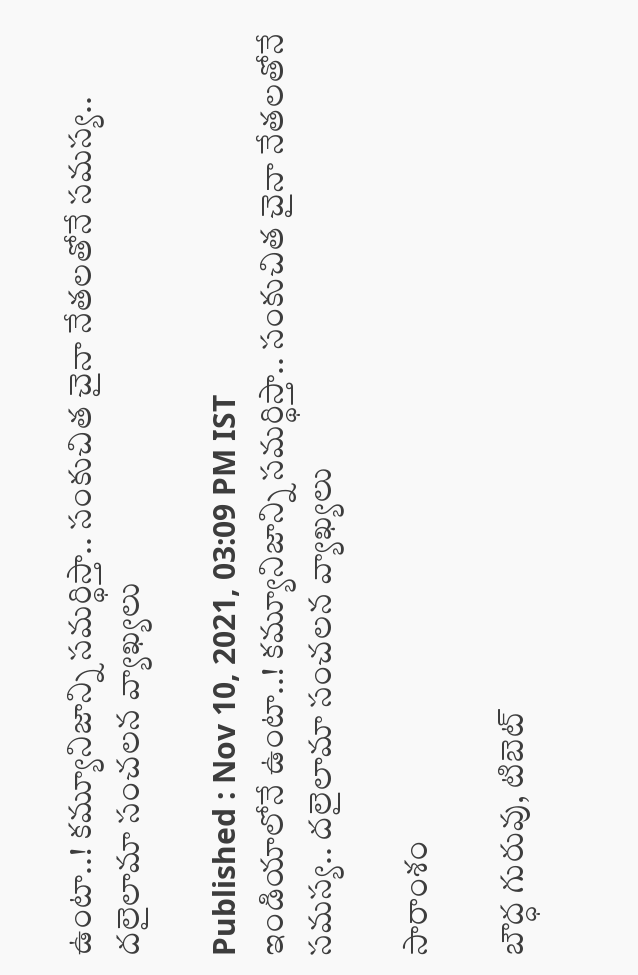ఉంటా..! కమ్యూనిజాన్ని సమర్థిస్తా.. సంకుచిత చైనా నేతలతోనే సమస్య.. దలైలామా సంచలన వ్యాఖ్యలు

Published : Nov 10, 2021, 03:09 PM IST
ఇండియాలోనే ఉంటా..! కమ్యూనిజాన్ని సమర్థిస్తా.. సంకుచిత చైనా నేతలతోనే సమస్య.. దలైలామా సంచలన వ్యాఖ్యలు

సారాంశం

బౌద్ధ గురువు, టిబెట్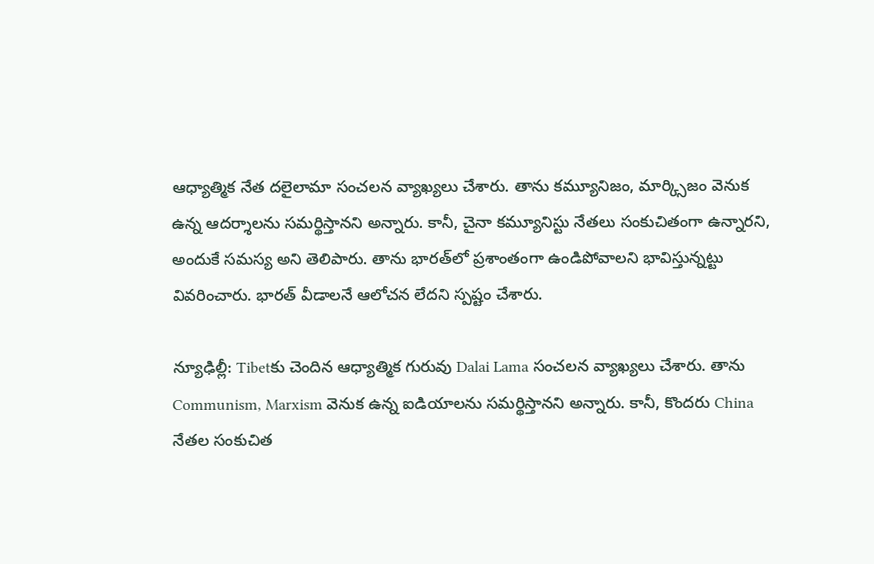ఆధ్యాత్మిక నేత దలైలామా సంచలన వ్యాఖ్యలు చేశారు. తాను కమ్యూనిజం, మార్క్సిజం వెనుక ఉన్న ఆదర్శాలను సమర్థిస్తానని అన్నారు. కానీ, చైనా కమ్యూనిస్టు నేతలు సంకుచితంగా ఉన్నారని, అందుకే సమస్య అని తెలిపారు. తాను భారత్‌లో ప్రశాంతంగా ఉండిపోవాలని భావిస్తున్నట్టు వివరించారు. భారత్ వీడాలనే ఆలోచన లేదని స్పష్టం చేశారు.

న్యూఢిల్లీ: Tibetకు చెందిన ఆధ్యాత్మిక గురువు Dalai Lama సంచలన వ్యాఖ్యలు చేశారు. తాను Communism, Marxism వెనుక ఉన్న ఐడియాలను సమర్థిస్తానని అన్నారు. కానీ, కొందరు China నేతల సంకుచిత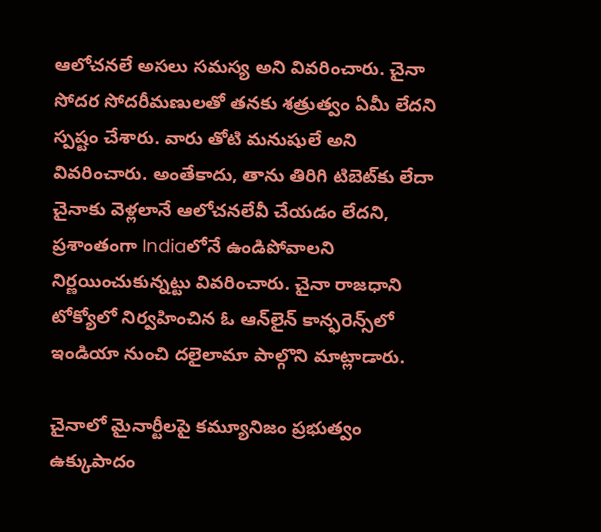ఆలోచనలే అసలు సమస్య అని వివరించారు. చైనా సోదర సోదరీమణులతో తనకు శత్రుత్వం ఏమీ లేదని స్పష్టం చేశారు. వారు తోటి మనుషులే అని వివరించారు. అంతేకాదు, తాను తిరిగి టిబెట్‌కు లేదా చైనాకు వెళ్లలానే ఆలోచనలేవీ చేయడం లేదని, ప్రశాంతంగా Indiaలోనే ఉండిపోవాలని నిర్ణయించుకున్నట్టు వివరించారు. చైనా రాజధాని టోక్యోలో నిర్వహించిన ఓ ఆన్‌లైన్ కాన్ఫరెన్స్‌లో ఇండియా నుంచి దలైలామా పాల్గొని మాట్లాడారు.

చైనాలో మైనార్టీలపై కమ్యూనిజం ప్రభుత్వం ఉక్కుపాదం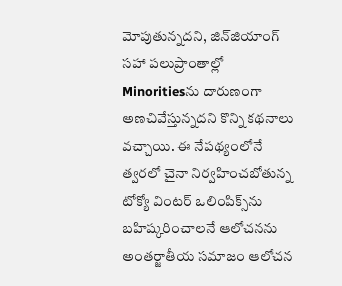మోపుతున్నదని, జిన్‌జియాంగ్ సహా పలుప్రాంతాల్లో Minoritiesను దారుణంగా అణచివేస్తున్నదని కొన్ని కథనాలు వచ్చాయి. ఈ నేపథ్యంలోనే త్వరలో చైనా నిర్వహించబోతున్న టోక్యో వింటర్ ఒలింపిక్స్‌ను బహిష్కరించాలనే ఆలోచనను అంతర్జాతీయ సమాజం ఆలోచన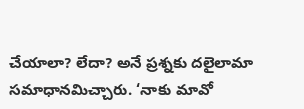చేయాలా? లేదా? అనే ప్రశ్నకు దలైలామా సమాధానమిచ్చారు. ‘నాకు మావో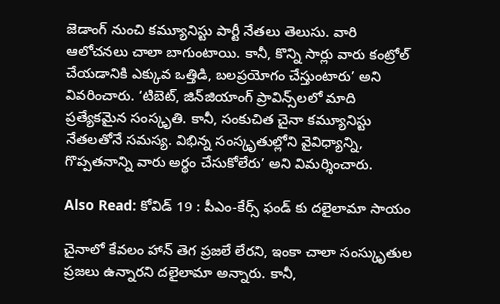జెడాంగ్ నుంచి కమ్యూనిస్టు పార్టీ నేతలు తెలుసు. వారి ఆలోచనలు చాలా బాగుంటాయి. కానీ, కొన్ని సార్లు వారు కంట్రోల్ చేయడానికి ఎక్కువ ఒత్తిడి, బలప్రయోగం చేస్తుంటారు’ అని వివరించారు. ‘టిబెట్, జిన్‌జియాంగ్ ప్రావిన్స్‌లలో మాది ప్రత్యేకమైన సంస్కృతి. కానీ, సంకుచిత చైనా కమ్యూనిస్టు నేతలతోనే సమస్య. విభిన్న సంస్కృతుల్లోని వైవిధ్యాన్ని, గొప్పతనాన్ని వారు అర్థం చేసుకోలేరు’ అని విమర్శించారు.

Also Read: కోవిడ్ 19 : పీఎం-కేర్స్ ఫండ్ కు దలైలామా సాయం

చైనాలో కేవలం హాన్ తెగ ప్రజలే లేరని, ఇంకా చాలా సంస్కృుతుల ప్రజలు ఉన్నారని దలైలామా అన్నారు. కానీ,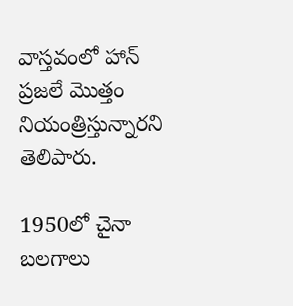వాస్తవంలో హాన్ ప్రజలే మొత్తం నియంత్రిస్తున్నారని తెలిపారు.

1950లో చైనా బలగాలు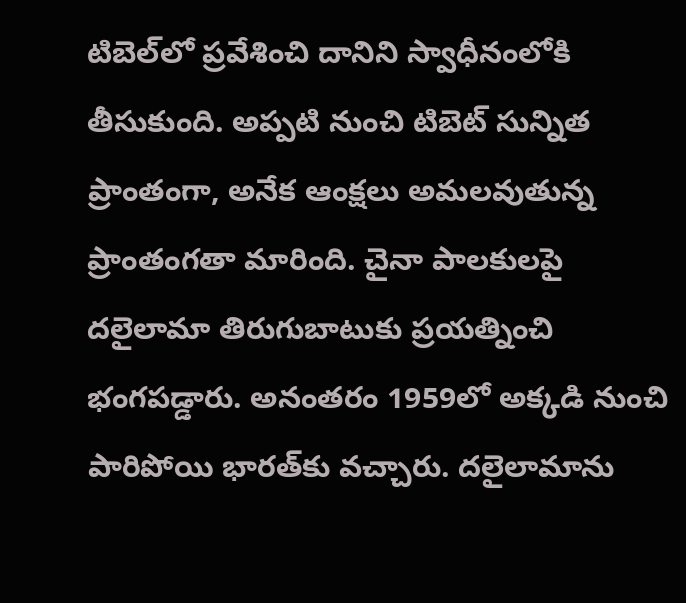టిబెల్‌లో ప్రవేశించి దానిని స్వాధీనంలోకి తీసుకుంది. అప్పటి నుంచి టిబెట్ సున్నిత ప్రాంతంగా, అనేక ఆంక్షలు అమలవుతున్న ప్రాంతంగతా మారింది. చైనా పాలకులపై దలైలామా తిరుగుబాటుకు ప్రయత్నించి భంగపడ్డారు. అనంతరం 1959లో అక్కడి నుంచి పారిపోయి భారత్‌కు వచ్చారు. దలైలామాను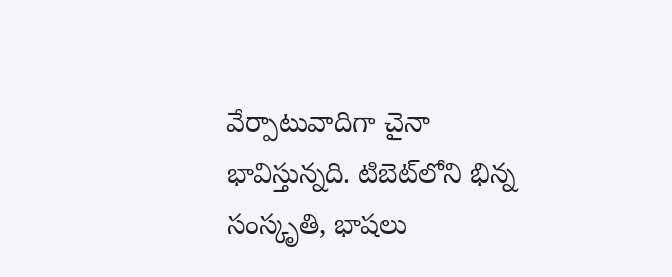వేర్పాటువాదిగా చైనా భావిస్తున్నది. టిబెట్‌లోని భిన్న సంస్కృతి, భాషలు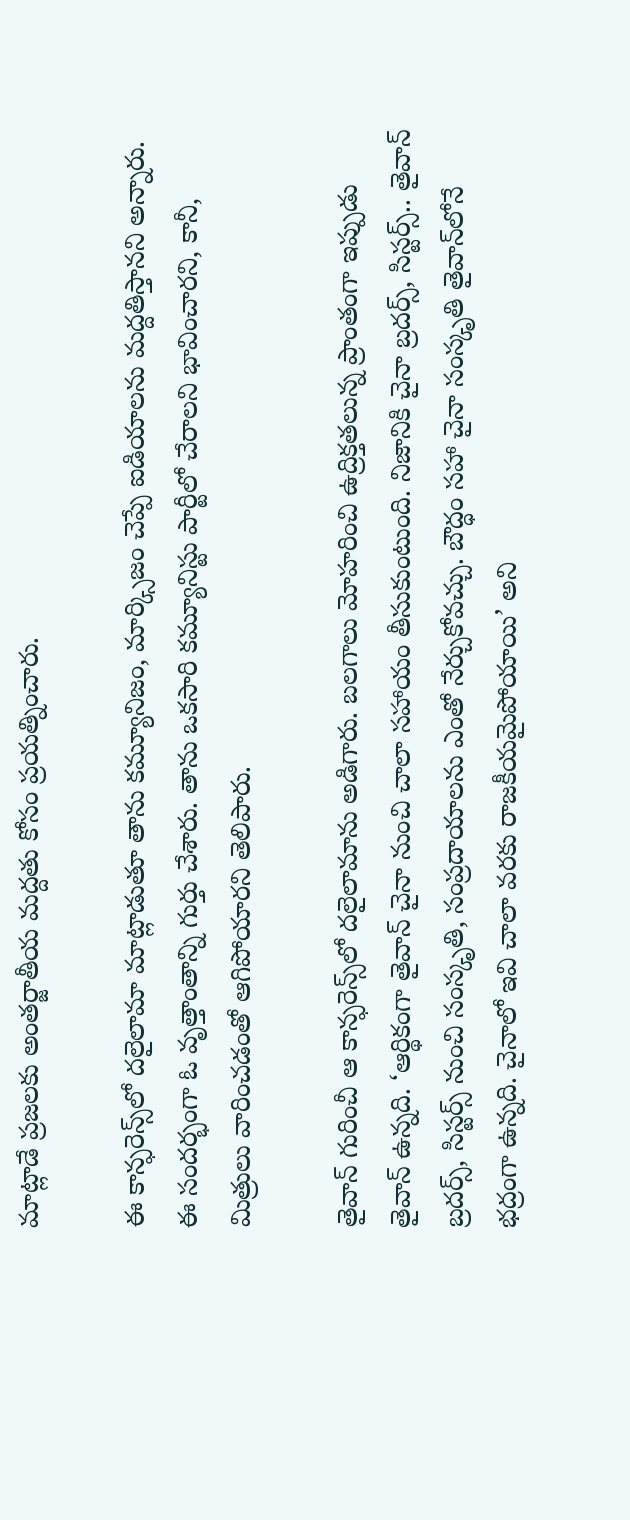మాట్లాడే ప్రజలకు అంతర్జాతీయ మద్దతు కోసం ప్రయత్నించారు.

ఈ కాన్ఫరెన్స్‌లో దలైలామా మాట్లాడుతూ తాను కమ్యూనిజం, మార్క్సిజం చెప్పే ఐడియాలను మద్దతిస్తానని అన్నారు. ఈ సందర్భంగా ఓ వృత్తాంతాన్ని గుర్తు చేశారు. తాను ఒకసారి కమ్యూనిస్టు పార్టీలో చేరాలని భావించారని, కానీ, మిత్రులు వారించడంతో ఆగిపోయారని తెలిపారు.

తైవాన్‌ గురించీ ఆ కాన్ఫరెన్స్‌లో దలైలామాను అడిగారు. బలగాలు మోహరించి ఉద్రిక్తతలున్న ప్రాంతంగా ఇప్పుడు తైవాన్ ఉన్నది. ‘ఆర్థికంగా తైవాన్ చైనా నుంచి చాలా సహాయం తీసుకుంటుంది. నిజానికి చైనా బ్రదర్స్, సిస్టర్స్.. తైవాన్ బ్రదర్స్, సిస్టర్స్ నుంచి సంస్కృతి, సంప్రదాయాలను ఎంతో నేర్చుకోవచ్చు. బౌద్ధం సహా చైనా సంస్కృతి తైవాన్‌లోనే భద్రంగా ఉన్నది. చైనాలో ఇవి చాలా వరకు రాజకీయమైపోయాయి’ అని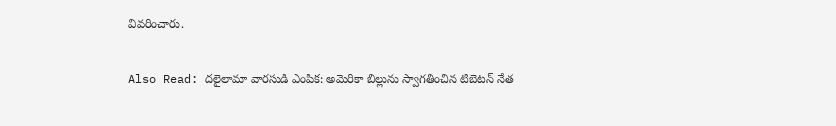వివరించారు.

Also Read: దలైలామా వారసుడి ఎంపిక: అమెరికా బిల్లును స్వాగతించిన టిబెటన్ నేత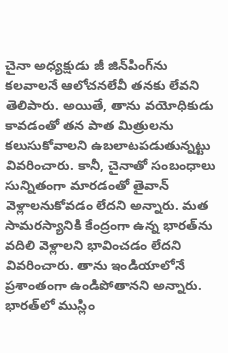చైనా అధ్యక్షుడు జీ జిన్‌పింగ్‌ను కలవాలనే ఆలోచనలేవీ తనకు లేవని తెలిపారు. అయితే, తాను వయోధికుడు కావడంతో తన పాత మిత్రులను కలుసుకోవాలని ఉబలాటపడుతున్నట్టు వివరించారు. కానీ, చైనాతో సంబంధాలు సున్నితంగా మారడంతో తైవాన్ వెళ్లాలనుకోవడం లేదని అన్నారు. మత సామరస్యానికి కేంద్రంగా ఉన్న భారత్‌ను వదిలి వెళ్లాలని భావించడం లేదని వివరించారు. తాను ఇండియాలోనే ప్రశాంతంగా ఉండిపోతానని అన్నారు. భారత్‌లో ముస్లిం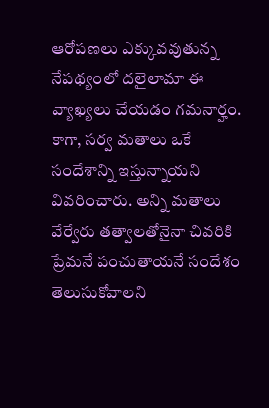ఆరోపణలు ఎక్కువవుతున్న నేపథ్యంలో దలైలామా ఈ వ్యాఖ్యలు చేయడం గమనార్హం. కాగా, సర్వ మతాలు ఒకే సందేశాన్ని ఇస్తున్నాయని వివరించారు. అన్ని మతాలు వేర్వేరు తత్వాలతోనైనా చివరికి ప్రేమనే పంచుతాయనే సందేశం తెలుసుకోవాలని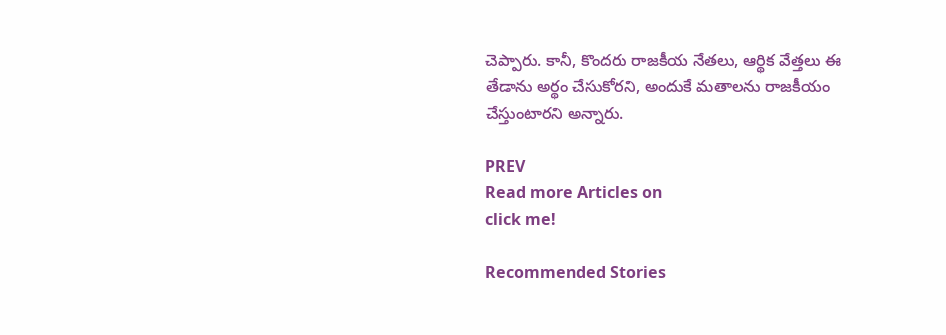చెప్పారు. కానీ, కొందరు రాజకీయ నేతలు, ఆర్థిక వేత్తలు ఈ తేడాను అర్థం చేసుకోరని, అందుకే మతాలను రాజకీయం చేస్తుంటారని అన్నారు.

PREV
Read more Articles on
click me!

Recommended Stories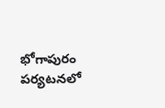భోగాపురం పర్యటనలో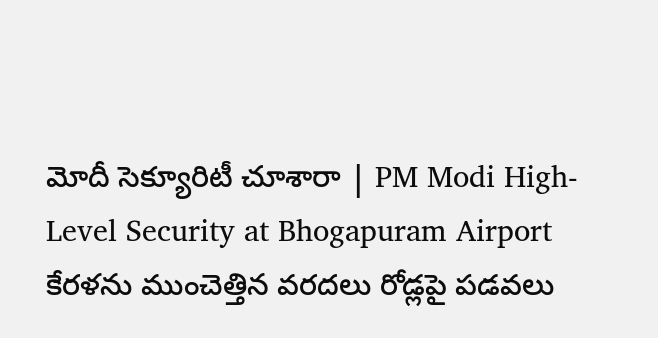మోదీ సెక్యూరిటీ చూశారా | PM Modi High-Level Security at Bhogapuram Airport
కేరళను ముంచెత్తిన వరదలు రోడ్లపై పడవలు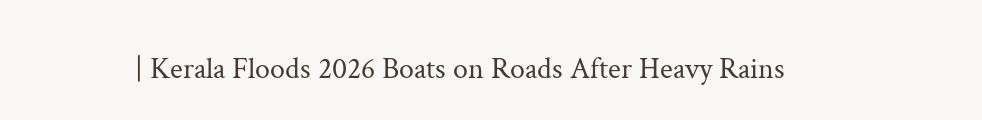| Kerala Floods 2026 Boats on Roads After Heavy Rains